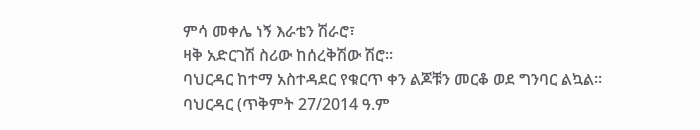ምሳ መቀሌ ነኝ እራቴን ሽራሮ፣
ዛቅ አድርገሽ ስሪው ከሰረቅሽው ሽሮ።
ባህርዳር ከተማ አስተዳደር የቁርጥ ቀን ልጆቹን መርቆ ወደ ግንባር ልኳል።
ባህርዳር (ጥቅምት 27/2014 ዓ.ም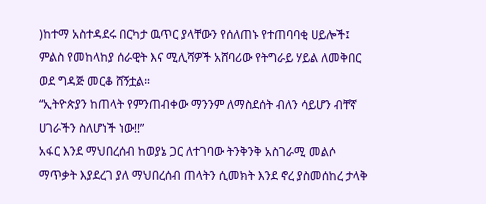)ከተማ አስተዳደሩ በርካታ ዉጥር ያላቸውን የሰለጠኑ የተጠባባቂ ሀይሎች፤ ምልስ የመከላከያ ሰራዊት እና ሚሊሻዎች አሸባሪው የትግራይ ሃይል ለመቅበር ወደ ግዳጅ መርቆ ሸኝቷል።
“ኢትዮጵያን ከጠላት የምንጠብቀው ማንንም ለማስደሰት ብለን ሳይሆን ብቸኛ ሀገራችን ስለሆነች ነው!!”
አፋር እንደ ማህበረሰብ ከወያኔ ጋር ለተገባው ትንቅንቅ አስገራሚ መልሶ ማጥቃት እያደረገ ያለ ማህበረሰብ ጠላትን ሲመክት እንደ ኖረ ያስመሰከረ ታላቅ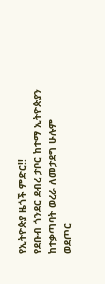የኢትዮጵያ ዜጎች ምድር!!
የደቡብ ጎንደር ደብረ ታቦር ከተማ ኢትዮጵያን ከተቃጣባት ወረራ ለመታደግ ሁሉም ወደጦር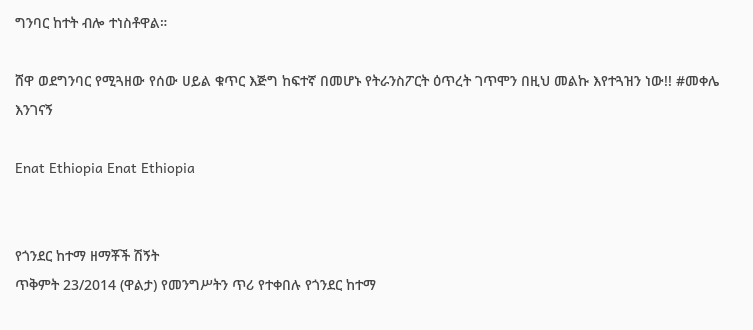ግንባር ከተት ብሎ ተነስቶዋል።

ሸዋ ወደግንባር የሚጓዘው የሰው ሀይል ቁጥር እጅግ ከፍተኛ በመሆኑ የትራንስፖርት ዕጥረት ገጥሞን በዚህ መልኩ እየተጓዝን ነው!! #መቀሌ እንገናኝ

Enat Ethiopia Enat Ethiopia


የጎንደር ከተማ ዘማቾች ሽኝት
ጥቅምት 23/2014 (ዋልታ) የመንግሥትን ጥሪ የተቀበሉ የጎንደር ከተማ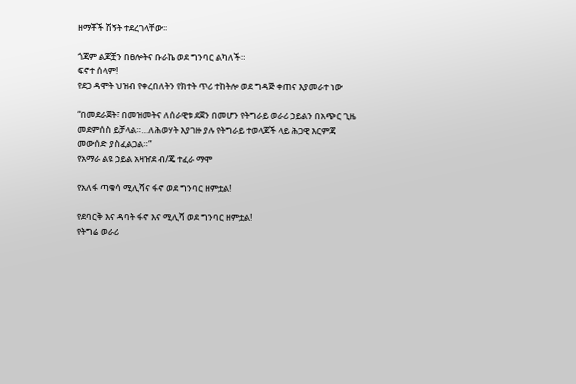ዘማቾች ሽኝት ተደረገላቸው፡፡

ጎጃም ልጆቿን በፀሎትና ቡራኬ ወደ ግንባር ልካለች።
ፍኖተ ሰላም!
የደጋ ዳሞት ህዝብ የቀረበለትን የክተት ጥሪ ተከትሎ ወደ ግዳጅ ቀጠና እያመራተ ነው

“በመደራጀት፣ በመዝመትና ለሰራዊቱ ደጀን በመሆን የትግራይ ወራሪ ኃይልን በአጭር ጊዜ መደምሰስ ይቻላል።…ለሕወሃት እያገዙ ያሉ የትግራይ ተወላጆች ላይ ሕጋዊ እርምጃ መውሰድ ያስፈልጋል።”
የአማራ ልዩ ኃይል አዛዠደ ብ/ጄ ተፈራ ማሞ

የአለፋ ጣቁሳ ሚሊሻና ፋኖ ወደ ግንባር ዘምቷል!

የደባርቅ እና ዳባት ፋኖ እና ሚሊሻ ወደ ግንባር ዘምቷል!
የትግሬ ወራሪ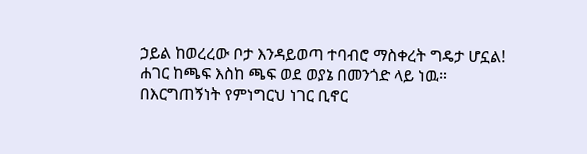ኃይል ከወረረው ቦታ እንዳይወጣ ተባብሮ ማስቀረት ግዴታ ሆኗል!
ሐገር ከጫፍ እስከ ጫፍ ወደ ወያኔ በመንጎድ ላይ ነዉ።
በእርግጠኝነት የምነግርህ ነገር ቢኖር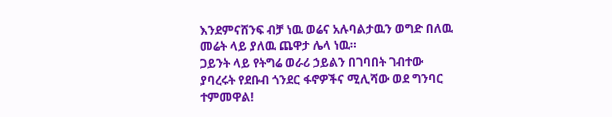እንደምናሸንፍ ብቻ ነዉ ወሬና አሉባልታዉን ወግድ በለዉ መሬት ላይ ያለዉ ጨዋታ ሌላ ነዉ።
ጋይንት ላይ የትግሬ ወራሪ ኃይልን በገባበት ገብተው ያባረሩት የደቡብ ጎንደር ፋኖዎችና ሚሊሻው ወደ ግንባር ተምመዋል!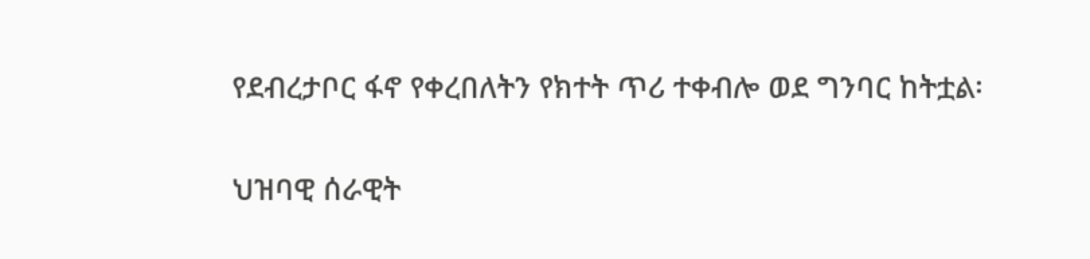የደብረታቦር ፋኖ የቀረበለትን የክተት ጥሪ ተቀብሎ ወደ ግንባር ከትቷል፡

ህዝባዊ ሰራዊት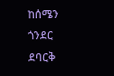ከሰሜን ጎንደር ደባርቅ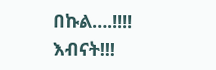በኩል….!!!!
እብናት!!!